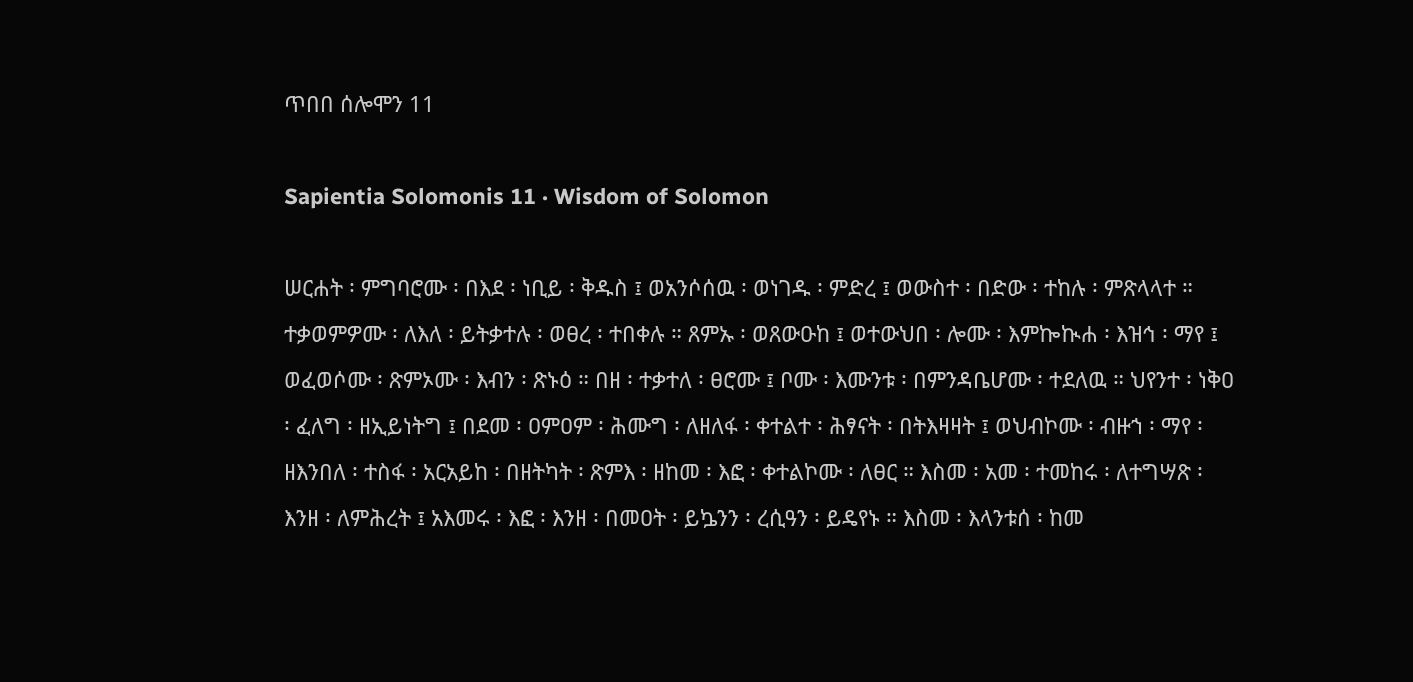ጥበበ ሰሎሞን 11

Sapientia Solomonis 11 · Wisdom of Solomon

ሠርሐት ፡ ምግባሮሙ ፡ በእደ ፡ ነቢይ ፡ ቅዱስ ፤ ወአንሶሰዉ ፡ ወነገዱ ፡ ምድረ ፤ ወውስተ ፡ በድው ፡ ተከሉ ፡ ምጽላላተ ። ተቃወምዎሙ ፡ ለእለ ፡ ይትቃተሉ ፡ ወፀረ ፡ ተበቀሉ ። ጸምኡ ፡ ወጸውዑከ ፤ ወተውህበ ፡ ሎሙ ፡ እምኰኲሐ ፡ እዝኅ ፡ ማየ ፤ ወፈወሶሙ ፡ ጽምኦሙ ፡ እብን ፡ ጽኑዕ ። በዘ ፡ ተቃተለ ፡ ፀሮሙ ፤ ቦሙ ፡ እሙንቱ ፡ በምንዳቤሆሙ ፡ ተደለዉ ። ህየንተ ፡ ነቅዐ ፡ ፈለግ ፡ ዘኢይነትግ ፤ በደመ ፡ ዐምዐም ፡ ሕሙግ ፡ ለዘለፋ ፡ ቀተልተ ፡ ሕፃናት ፡ በትእዛዛት ፤ ወህብኮሙ ፡ ብዙኀ ፡ ማየ ፡ ዘእንበለ ፡ ተስፋ ፡ አርአይከ ፡ በዘትካት ፡ ጽምእ ፡ ዘከመ ፡ እፎ ፡ ቀተልኮሙ ፡ ለፀር ። እስመ ፡ አመ ፡ ተመከሩ ፡ ለተግሣጽ ፡ እንዘ ፡ ለምሕረት ፤ አእመሩ ፡ እፎ ፡ እንዘ ፡ በመዐት ፡ ይኴንን ፡ ረሲዓን ፡ ይዴየኑ ። እስመ ፡ እላንቱሰ ፡ ከመ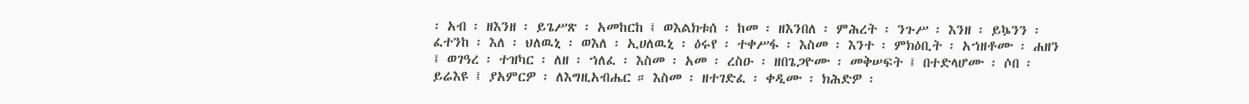፡ አብ ፡ ዘእንዘ ፡ ይጌሥጽ ፡ አመከርከ ፤ ወእልክቱሰ ፡ ከመ ፡ ዘእንበለ ፡ ምሕረት ፡ ንጉሥ ፡ እንዘ ፡ ይኴንን ፡ ፈተንከ ፡ እለ ፡ ህለዉኒ ፡ ወእለ ፡ ኢሀለዉኒ ፡ ዕሩየ ፡ ተቀሥፋ ፡ እስመ ፡ እንተ ፡ ምክዕቢት ፡ አኀዘቶሙ ፡ ሐዘን ፤ ወገዓረ ፡ ተዝካር ፡ ለዘ ፡ ኀለፈ ፡ እስመ ፡ አመ ፡ ረስዑ ፡ ዘበጌጋዮሙ ፡ መቅሠፍት ፤ በተድላሆሙ ፡ ሶበ ፡ ይሬእዩ ፤ ያአምርዎ ፡ ለእግዚአብሔር ። እስመ ፡ ዘተገድፈ ፡ ቀዲሙ ፡ ክሕድዎ ፡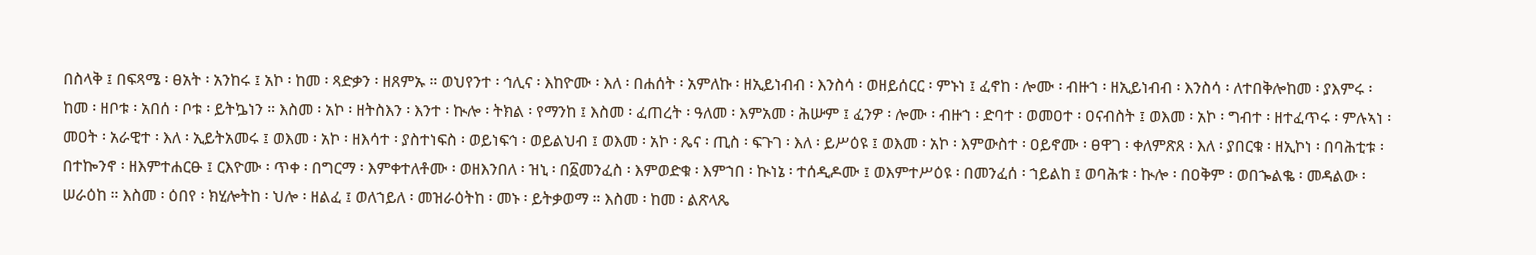በስላቅ ፤ በፍጻሜ ፡ ፀአት ፡ አንከሩ ፤ አኮ ፡ ከመ ፡ ጻድቃን ፡ ዘጸምኡ ። ወህየንተ ፡ ኅሊና ፡ እከዮሙ ፡ እለ ፡ በሐሰት ፡ አምለኩ ፡ ዘኢይነብብ ፡ እንስሳ ፡ ወዘይሰርር ፡ ምኑነ ፤ ፈኖከ ፡ ሎሙ ፡ ብዙኀ ፡ ዘኢይነብብ ፡ እንስሳ ፡ ለተበቅሎከመ ፡ ያእምሩ ፡ ከመ ፡ ዘቦቱ ፡ አበሰ ፡ ቦቱ ፡ ይትኴነን ። እስመ ፡ አኮ ፡ ዘትስእን ፡ እንተ ፡ ኲሎ ፡ ትክል ፡ የማንከ ፤ እስመ ፡ ፈጠረት ፡ ዓለመ ፡ እምአመ ፡ ሕሡም ፤ ፈንዎ ፡ ሎሙ ፡ ብዙኀ ፡ ድባተ ፡ ወመዐተ ፡ ዐናብስት ፤ ወእመ ፡ አኮ ፡ ግብተ ፡ ዘተፈጥሩ ፡ ምሉኣነ ፡ መዐት ፡ አራዊተ ፡ እለ ፡ ኢይትአመሩ ፤ ወእመ ፡ አኮ ፡ ዘእሳተ ፡ ያስተነፍስ ፡ ወይነፍኅ ፡ ወይልህብ ፤ ወእመ ፡ አኮ ፡ ጼና ፡ ጢስ ፡ ፍጉገ ፡ እለ ፡ ይሥዕዩ ፤ ወእመ ፡ አኮ ፡ እምውስተ ፡ ዐይኖሙ ፡ ፀዋገ ፡ ቀለምጽጸ ፡ እለ ፡ ያበርቁ ፡ ዘኢኮነ ፡ በባሕቲቱ ፡ በተኰንኖ ፡ ዘእምተሐርፁ ፤ ርእዮሙ ፡ ጥቀ ፡ በግርማ ፡ እምቀተለቶሙ ፡ ወዘእንበለ ፡ ዝኒ ፡ በ፩መንፈስ ፡ እምወድቁ ፡ እምኀበ ፡ ኲነኔ ፡ ተሰዲዶሙ ፤ ወእምተሥዕዩ ፡ በመንፈሰ ፡ ኀይልከ ፤ ወባሕቱ ፡ ኲሎ ፡ በዐቅም ፡ ወበኈልቈ ፡ መዳልው ፡ ሠራዕከ ። እስመ ፡ ዕበየ ፡ ክሂሎትከ ፡ ህሎ ፡ ዘልፈ ፤ ወለኀይለ ፡ መዝራዕትከ ፡ መኑ ፡ ይትቃወማ ። እስመ ፡ ከመ ፡ ልጽላጼ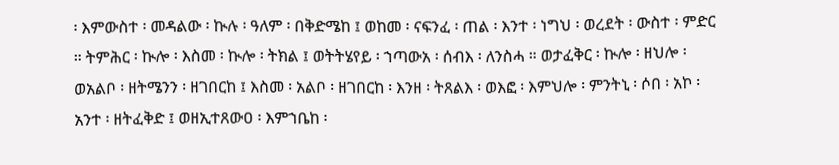፡ እምውስተ ፡ መዳልው ፡ ኲሉ ፡ ዓለም ፡ በቅድሜከ ፤ ወከመ ፡ ናፍንፈ ፡ ጠል ፡ እንተ ፡ ነግህ ፡ ወረደት ፡ ውስተ ፡ ምድር ። ትምሕር ፡ ኲሎ ፡ እስመ ፡ ኲሎ ፡ ትክል ፤ ወትትሄየይ ፡ ኀጣውአ ፡ ሰብእ ፡ ለንስሓ ። ወታፈቅር ፡ ኲሎ ፡ ዘህሎ ፡ ወአልቦ ፡ ዘትሜንን ፡ ዘገበርከ ፤ እስመ ፡ አልቦ ፡ ዘገበርከ ፡ እንዘ ፡ ትጸልእ ፡ ወእፎ ፡ እምህሎ ፡ ምንትኒ ፡ ሶበ ፡ አኮ ፡ አንተ ፡ ዘትፈቅድ ፤ ወዘኢተጸውዐ ፡ እምኀቤከ ፡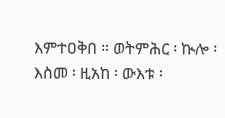እምተዐቅበ ። ወትምሕር ፡ ኲሎ ፡ እስመ ፡ ዚአከ ፡ ውእቱ ፡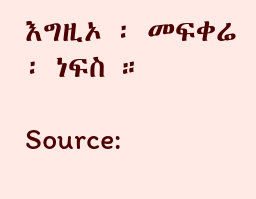እግዚኦ ፡ መፍቀሬ ፡ ነፍስ ።

Source: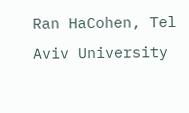Ran HaCohen, Tel Aviv University